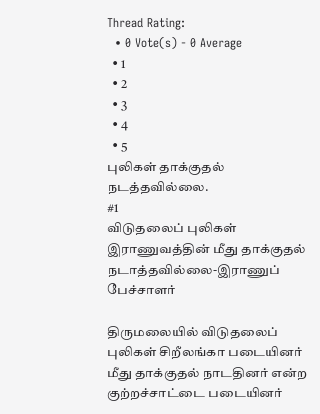Thread Rating:
  • 0 Vote(s) - 0 Average
  • 1
  • 2
  • 3
  • 4
  • 5
புலிகள் தாக்குதல் நடத்தவில்லை.
#1
விடுதலைப் புலிகள் இராணுவத்தின் மீது தாக்குதல் நடாத்தவில்லை-இராணுப் பேச்சாளர்

திருமலையில் விடுதலைப் புலிகள் சிறீலங்கா படையினர் மீது தாக்குதல் நாடதினர் என்ற குற்றச்சாட்டை படையினர்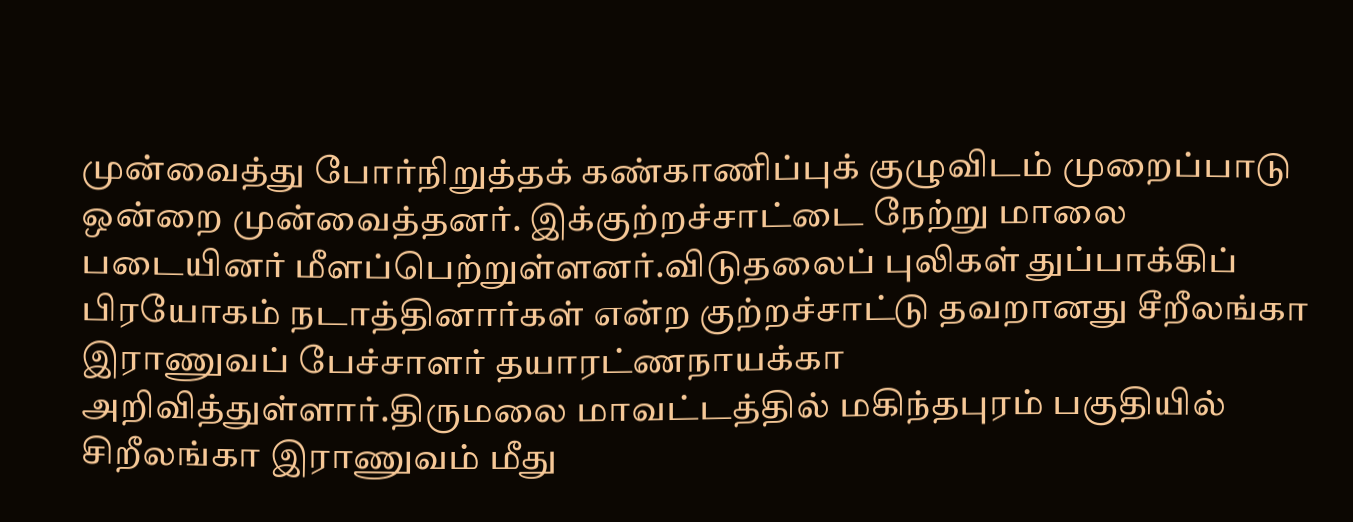முன்வைத்து போர்நிறுத்தக் கண்காணிப்புக் குழுவிடம் முறைப்பாடு ஒன்றை முன்வைத்தனர். இக்குற்றச்சாட்டை நேற்று மாலை படையினர் மீளப்பெற்றுள்ளனர்.விடுதலைப் புலிகள் துப்பாக்கிப் பிரயோகம் நடாத்தினார்கள் என்ற குற்றச்சாட்டு தவறானது சீறீலங்கா இராணுவப் பேச்சாளர் தயாரட்ணநாயக்கா அறிவித்துள்ளார்.திருமலை மாவட்டத்தில் மகிந்தபுரம் பகுதியில் சிறீலங்கா இராணுவம் மீது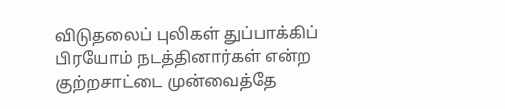விடுதலைப் புலிகள் துப்பாக்கிப் பிரயோம் நடத்தினார்கள் என்ற குற்றசாட்டை முன்வைத்தே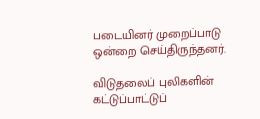படையினர் முறைப்பாடு ஒன்றை செய்திருந்தனர்.

விடுதலைப் புலிகளின் கட்டுப்பாட்டுப்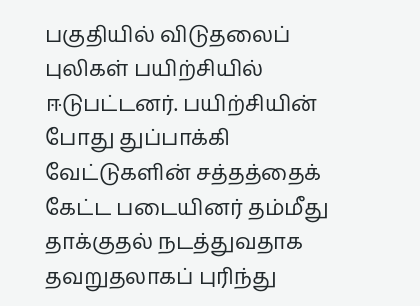பகுதியில் விடுதலைப் புலிகள் பயிற்சியில் ஈடுபட்டனர். பயிற்சியின் போது துப்பாக்கி வேட்டுகளின் சத்தத்தைக் கேட்ட படையினர் தம்மீது தாக்குதல் நடத்துவதாக தவறுதலாகப் புரிந்து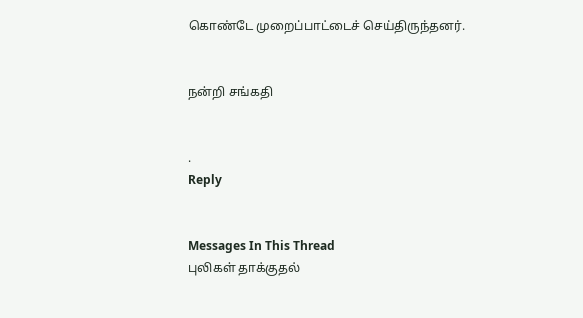கொண்டே முறைப்பாட்டைச் செய்திருந்தனர்.


நன்றி சங்கதி


.
Reply


Messages In This Thread
புலிகள் தாக்குதல்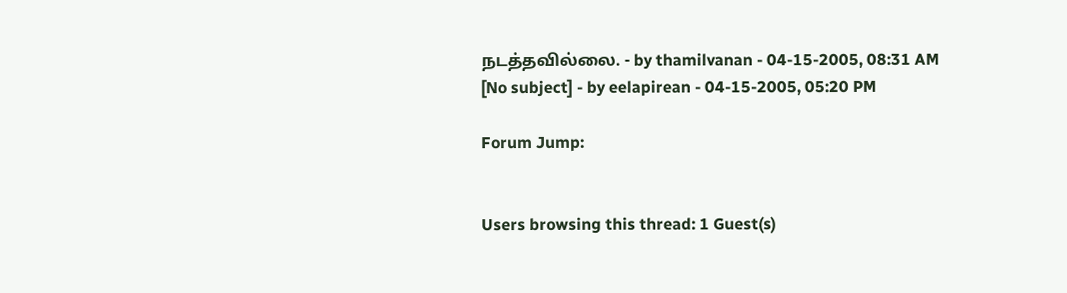நடத்தவில்லை. - by thamilvanan - 04-15-2005, 08:31 AM
[No subject] - by eelapirean - 04-15-2005, 05:20 PM

Forum Jump:


Users browsing this thread: 1 Guest(s)